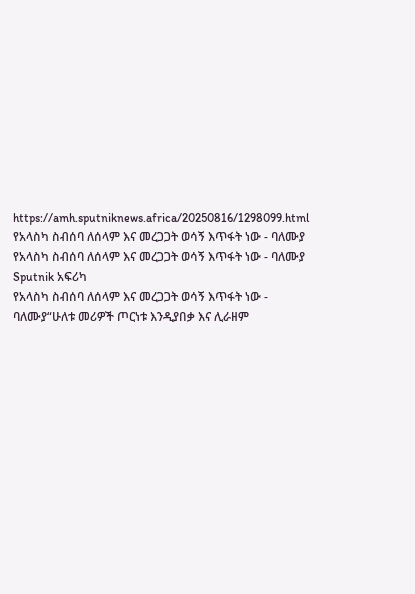https://amh.sputniknews.africa/20250816/1298099.html
የአላስካ ስብሰባ ለሰላም እና መረጋጋት ወሳኝ እጥፋት ነው - ባለሙያ
የአላስካ ስብሰባ ለሰላም እና መረጋጋት ወሳኝ እጥፋት ነው - ባለሙያ
Sputnik አፍሪካ
የአላስካ ስብሰባ ለሰላም እና መረጋጋት ወሳኝ እጥፋት ነው - ባለሙያ“ሁለቱ መሪዎች ጦርነቱ እንዲያበቃ እና ሊራዘም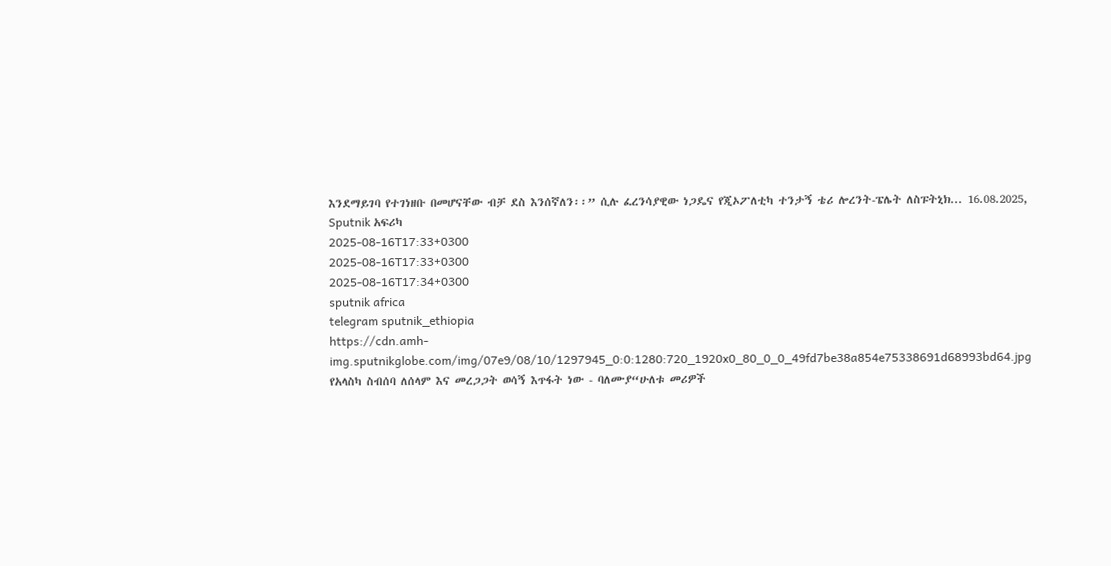እንደማይገባ የተገነዘቡ በመሆናቸው ብቻ ደስ እንሰኛለን፡፡” ሲሉ ፈረንሳያዊው ነጋዴና የጂኦፖለቲካ ተንታኝ ቴሪ ሎረንት-ፔሌት ለስፑትኒክ... 16.08.2025, Sputnik አፍሪካ
2025-08-16T17:33+0300
2025-08-16T17:33+0300
2025-08-16T17:34+0300
sputnik africa
telegram sputnik_ethiopia
https://cdn.amh-img.sputnikglobe.com/img/07e9/08/10/1297945_0:0:1280:720_1920x0_80_0_0_49fd7be38a854e75338691d68993bd64.jpg
የአላስካ ስብሰባ ለሰላም እና መረጋጋት ወሳኝ እጥፋት ነው - ባለሙያ“ሁለቱ መሪዎች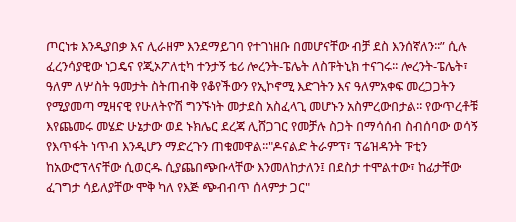ጦርነቱ እንዲያበቃ እና ሊራዘም እንደማይገባ የተገነዘቡ በመሆናቸው ብቻ ደስ እንሰኛለን፡፡” ሲሉ ፈረንሳያዊው ነጋዴና የጂኦፖለቲካ ተንታኝ ቴሪ ሎረንት-ፔሌት ለስፑትኒክ ተናገሩ፡፡ ሎረንት-ፔሌት፣ ዓለም ለሦስት ዓመታት ስትጠብቅ የቆየችውን የኢኮኖሚ እድገትን እና ዓለምአቀፍ መረጋጋትን የሚያመጣ ሚዛናዊ የሁለትዮሽ ግንኙነት መታደስ አስፈላጊ መሆኑን አስምረውበታል፡፡ የውጥረቶቹ እየጨመሩ መሄድ ሁኔታው ወደ ኑክሌር ደረጃ ሊሸጋገር የመቻሉ ስጋት በማሳሰብ ስብሰባው ወሳኝ የእጥፋት ነጥብ እንዲሆን ማድረጉን ጠቁመዋል፡፡"ዶናልድ ትራምፕ፣ ፕሬዝዳንት ፑቲን ከአውሮፕላናቸው ሲወርዱ ሲያጨበጭቡላቸው እንመለከታለን፤ በደስታ ተሞልተው፣ ከፊታቸው ፈገግታ ሳይለያቸው ሞቅ ካለ የእጅ ጭብብጥ ሰላምታ ጋር"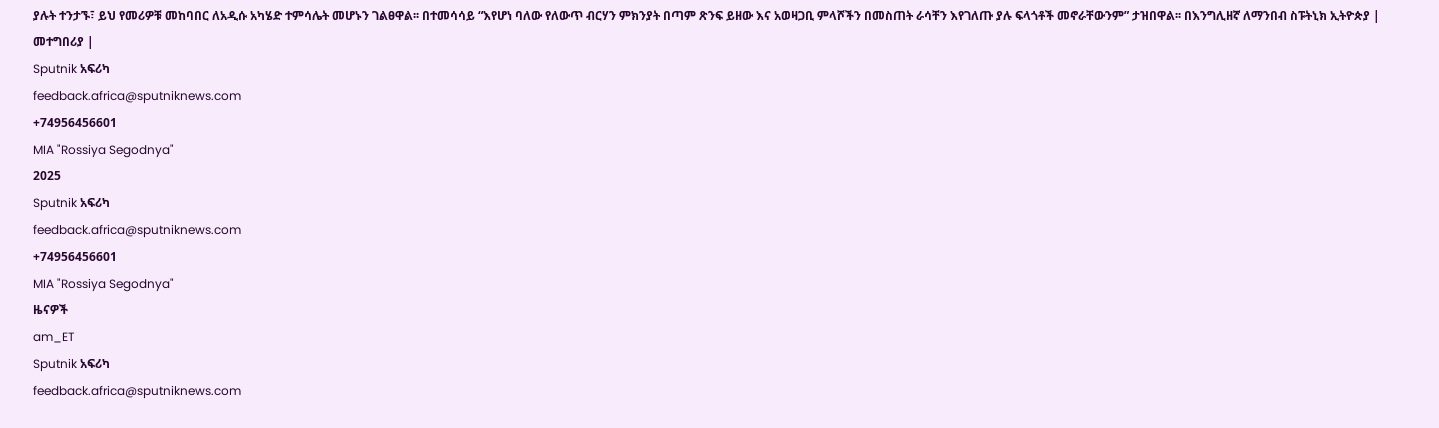ያሉት ተንታኙ፣ ይህ የመሪዎቹ መከባበር ለአዲሱ አካሄድ ተምሳሌት መሆኑን ገልፀዋል፡፡ በተመሳሳይ “እየሆነ ባለው የለውጥ ብርሃን ምክንያት በጣም ጽንፍ ይዘው እና አወዛጋቢ ምላሾችን በመስጠት ራሳቸን እየገለጡ ያሉ ፍላጎቶች መኖራቸውንም” ታዝበዋል፡፡ በእንግሊዘኛ ለማንበብ ስፑትኒክ ኢትዮጵያ | መተግበሪያ |
Sputnik አፍሪካ
feedback.africa@sputniknews.com
+74956456601
MIA "Rossiya Segodnya"
2025
Sputnik አፍሪካ
feedback.africa@sputniknews.com
+74956456601
MIA "Rossiya Segodnya"
ዜናዎች
am_ET
Sputnik አፍሪካ
feedback.africa@sputniknews.com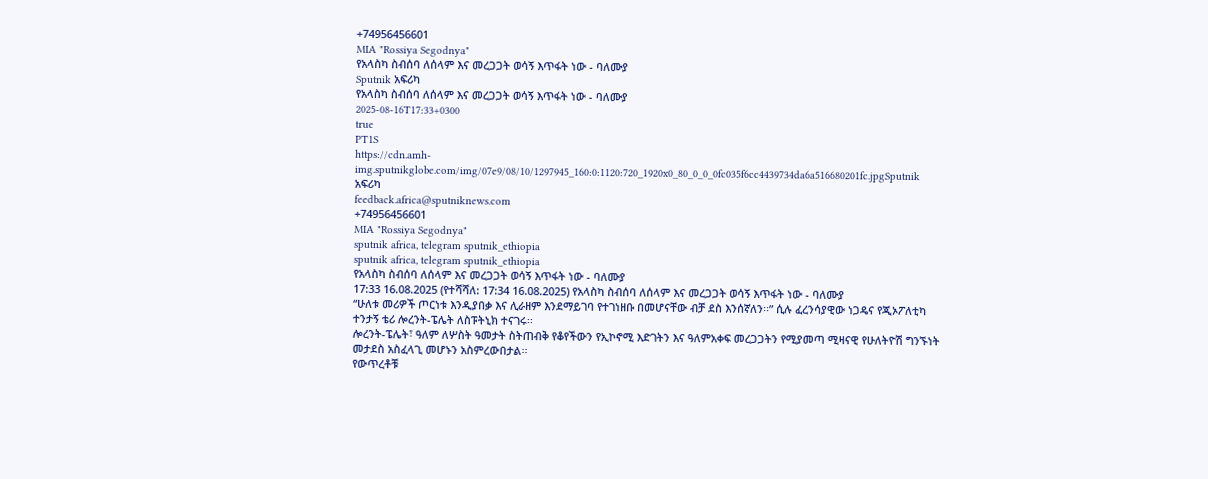+74956456601
MIA "Rossiya Segodnya"
የአላስካ ስብሰባ ለሰላም እና መረጋጋት ወሳኝ እጥፋት ነው - ባለሙያ
Sputnik አፍሪካ
የአላስካ ስብሰባ ለሰላም እና መረጋጋት ወሳኝ እጥፋት ነው - ባለሙያ
2025-08-16T17:33+0300
true
PT1S
https://cdn.amh-img.sputnikglobe.com/img/07e9/08/10/1297945_160:0:1120:720_1920x0_80_0_0_0fc035f6cc4439734da6a516680201fc.jpgSputnik አፍሪካ
feedback.africa@sputniknews.com
+74956456601
MIA "Rossiya Segodnya"
sputnik africa, telegram sputnik_ethiopia
sputnik africa, telegram sputnik_ethiopia
የአላስካ ስብሰባ ለሰላም እና መረጋጋት ወሳኝ እጥፋት ነው - ባለሙያ
17:33 16.08.2025 (የተሻሻለ: 17:34 16.08.2025) የአላስካ ስብሰባ ለሰላም እና መረጋጋት ወሳኝ እጥፋት ነው - ባለሙያ
“ሁለቱ መሪዎች ጦርነቱ እንዲያበቃ እና ሊራዘም እንደማይገባ የተገነዘቡ በመሆናቸው ብቻ ደስ እንሰኛለን፡፡” ሲሉ ፈረንሳያዊው ነጋዴና የጂኦፖለቲካ ተንታኝ ቴሪ ሎረንት-ፔሌት ለስፑትኒክ ተናገሩ፡፡
ሎረንት-ፔሌት፣ ዓለም ለሦስት ዓመታት ስትጠብቅ የቆየችውን የኢኮኖሚ እድገትን እና ዓለምአቀፍ መረጋጋትን የሚያመጣ ሚዛናዊ የሁለትዮሽ ግንኙነት መታደስ አስፈላጊ መሆኑን አስምረውበታል፡፡
የውጥረቶቹ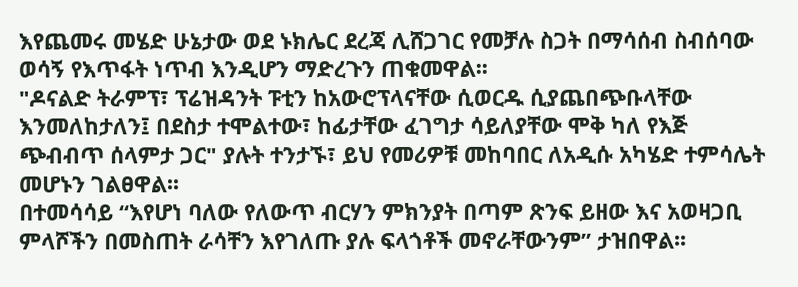እየጨመሩ መሄድ ሁኔታው ወደ ኑክሌር ደረጃ ሊሸጋገር የመቻሉ ስጋት በማሳሰብ ስብሰባው ወሳኝ የእጥፋት ነጥብ እንዲሆን ማድረጉን ጠቁመዋል፡፡
"ዶናልድ ትራምፕ፣ ፕሬዝዳንት ፑቲን ከአውሮፕላናቸው ሲወርዱ ሲያጨበጭቡላቸው እንመለከታለን፤ በደስታ ተሞልተው፣ ከፊታቸው ፈገግታ ሳይለያቸው ሞቅ ካለ የእጅ ጭብብጥ ሰላምታ ጋር" ያሉት ተንታኙ፣ ይህ የመሪዎቹ መከባበር ለአዲሱ አካሄድ ተምሳሌት መሆኑን ገልፀዋል፡፡
በተመሳሳይ “እየሆነ ባለው የለውጥ ብርሃን ምክንያት በጣም ጽንፍ ይዘው እና አወዛጋቢ ምላሾችን በመስጠት ራሳቸን እየገለጡ ያሉ ፍላጎቶች መኖራቸውንም” ታዝበዋል፡፡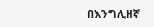በእንግሊዘኛ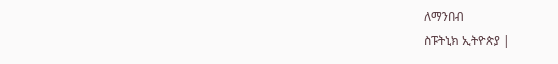ለማንበብ
ስፑትኒክ ኢትዮጵያ |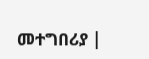መተግበሪያ |